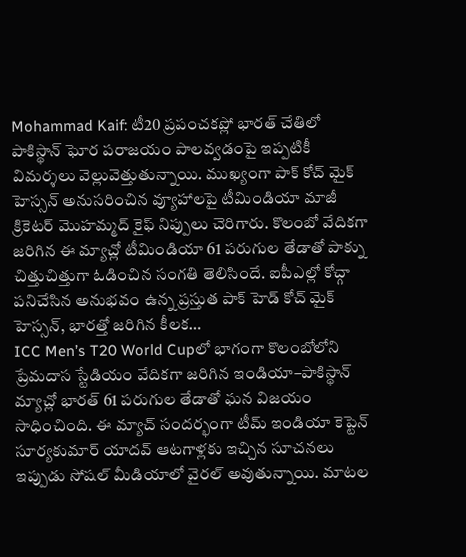Mohammad Kaif: టీ20 ప్రపంచకప్లో భారత్ చేతిలో పాకిస్థాన్ ఘోర పరాజయం పాలవ్వడంపై ఇప్పటికీ విమర్శలు వెల్లువెత్తుతున్నాయి. ముఖ్యంగా పాక్ కోచ్ మైక్ హెస్సన్ అనుసరించిన వ్యూహాలపై టీమిండియా మాజీ క్రికెటర్ మొహమ్మద్ కైఫ్ నిప్పులు చెరిగారు. కొలంబో వేదికగా జరిగిన ఈ మ్యాచ్లో టీమిండియా 61 పరుగుల తేడాతో పాక్ను చిత్తుచిత్తుగా ఓడించిన సంగతి తెలిసిందే. ఐపీఎల్లో కోచ్గా పనిచేసిన అనుభవం ఉన్న ప్రస్తుత పాక్ హెడ్ కోచ్ మైక్ హెస్సన్, భారత్తో జరిగిన కీలక…
ICC Men’s T20 World Cupలో భాగంగా కొలంబోలోని ప్రేమదాస స్టేడియం వేదికగా జరిగిన ఇండియా–పాకిస్థాన్ మ్యాచ్లో భారత్ 61 పరుగుల తేడాతో ఘన విజయం సాధించింది. ఈ మ్యాచ్ సందర్భంగా టీమ్ ఇండియా కెప్టెన్ సూర్యకుమార్ యాదవ్ ఆటగాళ్లకు ఇచ్చిన సూచనలు ఇప్పుడు సోషల్ మీడియాలో వైరల్ అవుతున్నాయి. మాటల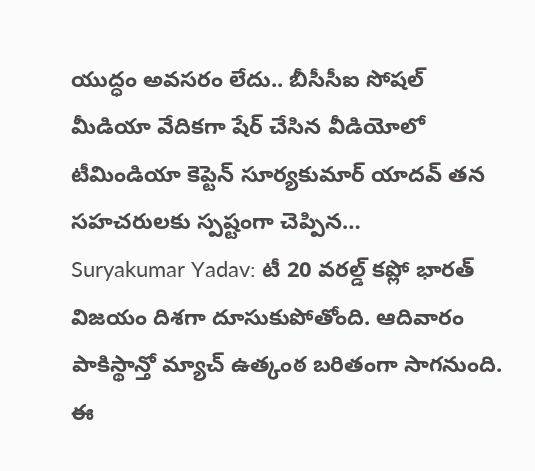యుద్ధం అవసరం లేదు.. బీసీసీఐ సోషల్ మీడియా వేదికగా షేర్ చేసిన వీడియోలో టీమిండియా కెప్టెన్ సూర్యకుమార్ యాదవ్ తన సహచరులకు స్పష్టంగా చెప్పిన…
Suryakumar Yadav: టీ 20 వరల్డ్ కప్లో భారత్ విజయం దిశగా దూసుకుపోతోంది. ఆదివారం పాకిస్థాన్తో మ్యాచ్ ఉత్కంఠ బరితంగా సాగనుంది. ఈ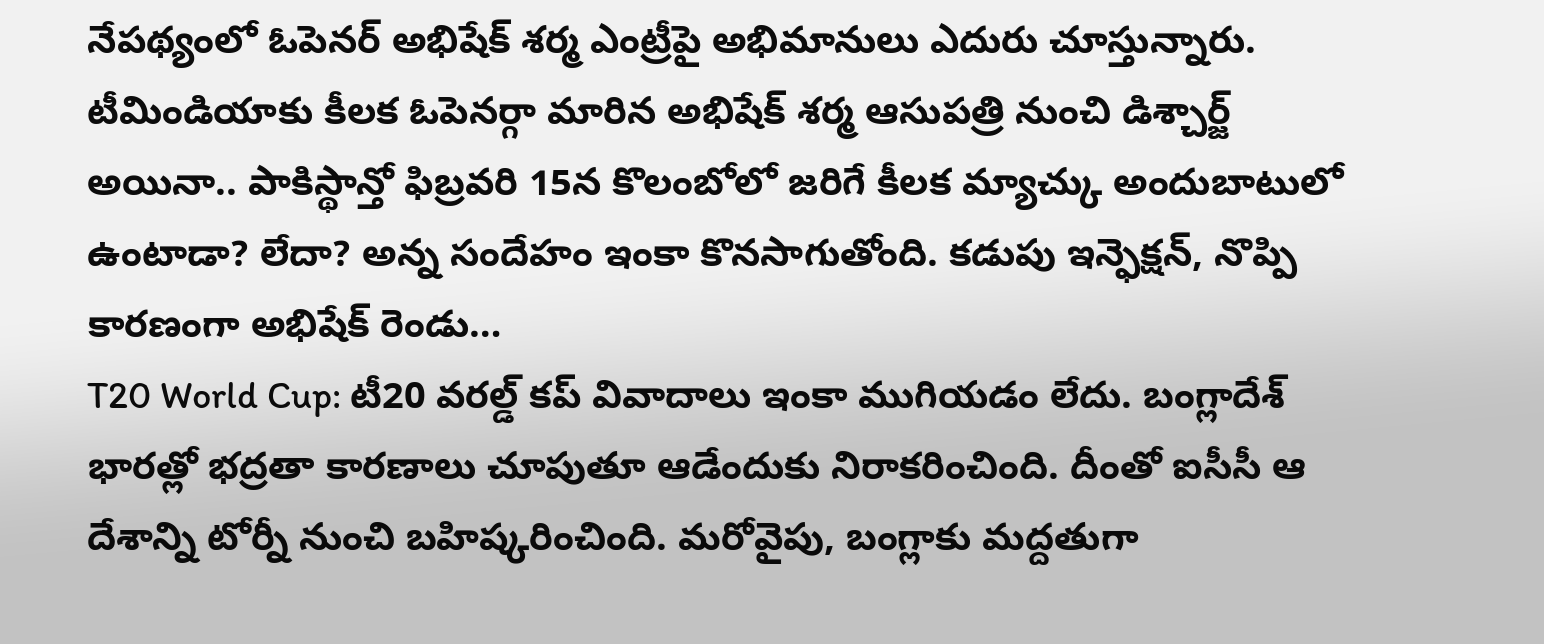నేపథ్యంలో ఓపెనర్ అభిషేక్ శర్మ ఎంట్రీపై అభిమానులు ఎదురు చూస్తున్నారు. టీమిండియాకు కీలక ఓపెనర్గా మారిన అభిషేక్ శర్మ ఆసుపత్రి నుంచి డిశ్చార్జ్ అయినా.. పాకిస్థాన్తో ఫిబ్రవరి 15న కొలంబోలో జరిగే కీలక మ్యాచ్కు అందుబాటులో ఉంటాడా? లేదా? అన్న సందేహం ఇంకా కొనసాగుతోంది. కడుపు ఇన్ఫెక్షన్, నొప్పి కారణంగా అభిషేక్ రెండు…
T20 World Cup: టీ20 వరల్డ్ కప్ వివాదాలు ఇంకా ముగియడం లేదు. బంగ్లాదేశ్ భారత్లో భద్రతా కారణాలు చూపుతూ ఆడేందుకు నిరాకరించింది. దీంతో ఐసీసీ ఆ దేశాన్ని టోర్నీ నుంచి బహిష్కరించింది. మరోవైపు, బంగ్లాకు మద్దతుగా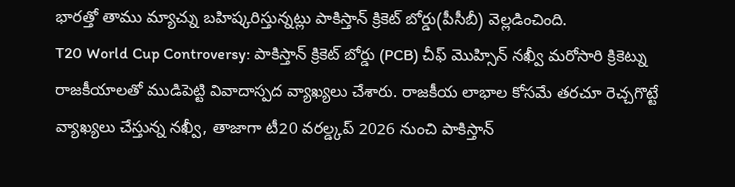భారత్తో తాము మ్యాచ్ను బహిష్కరిస్తున్నట్లు పాకిస్తాన్ క్రికెట్ బోర్డు(పీసీబీ) వెల్లడించింది.
T20 World Cup Controversy: పాకిస్తాన్ క్రికెట్ బోర్డు (PCB) చీఫ్ మొహ్సిన్ నఖ్వీ మరోసారి క్రికెట్ను రాజకీయాలతో ముడిపెట్టి వివాదాస్పద వ్యాఖ్యలు చేశారు. రాజకీయ లాభాల కోసమే తరచూ రెచ్చగొట్టే వ్యాఖ్యలు చేస్తున్న నఖ్వీ, తాజాగా టీ20 వరల్డ్కప్ 2026 నుంచి పాకిస్తాన్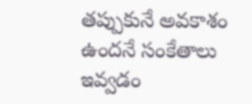తప్పుకునే అవకాశం ఉందనే సంకేతాలు ఇవ్వడం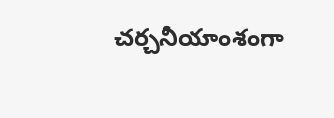చర్చనీయాంశంగా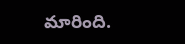మారింది.